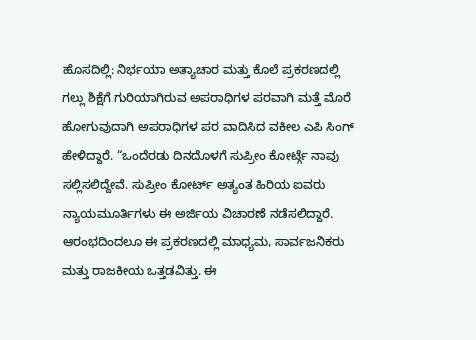ಹೊಸದಿಲ್ಲಿ: ನಿರ್ಭಯಾ ಅತ್ಯಾಚಾರ ಮತ್ತು ಕೊಲೆ ಪ್ರಕರಣದಲ್ಲಿ ಗಲ್ಲು ಶಿಕ್ಷೆಗೆ ಗುರಿಯಾಗಿರುವ ಅಪರಾಧಿಗಳ ಪರವಾಗಿ ಮತ್ತೆ ಮೊರೆ ಹೋಗುವುದಾಗಿ ಅಪರಾಧಿಗಳ ಪರ ವಾದಿಸಿದ ವಕೀಲ ಎಪಿ ಸಿಂಗ್ ಹೇಳಿದ್ದಾರೆ. “ಒಂದೆರಡು ದಿನದೊಳಗೆ ಸುಪ್ರೀಂ ಕೋರ್ಟ್ಗೆ ನಾವು ಸಲ್ಲಿಸಲಿದ್ದೇವೆ. ಸುಪ್ರೀಂ ಕೋರ್ಟ್ ಅತ್ಯಂತ ಹಿರಿಯ ಐವರು ನ್ಯಾಯಮೂರ್ತಿಗಳು ಈ ಅರ್ಜಿಯ ವಿಚಾರಣೆ ನಡೆಸಲಿದ್ದಾರೆ. ಆರಂಭದಿಂದಲೂ ಈ ಪ್ರಕರಣದಲ್ಲಿ ಮಾಧ್ಯಮ, ಸಾರ್ವಜನಿಕರು ಮತ್ತು ರಾಜಕೀಯ ಒತ್ತಡವಿತ್ತು. ಈ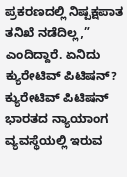ಪ್ರಕರಣದಲ್ಲಿ ನಿಷ್ಪಕ್ಷಪಾತ ತನಿಖೆ ನಡೆದಿಲ್ಲ,” ಎಂದಿದ್ದಾರೆ. ಏನಿದು ಕ್ಯುರೇಟಿವ್ ಪಿಟಿಷನ್? ಕ್ಯುರೇಟಿವ್ ಪಿಟಿಷನ್ ಭಾರತದ ನ್ಯಾಯಾಂಗ ವ್ಯವಸ್ಥೆಯಲ್ಲಿ ಇರುವ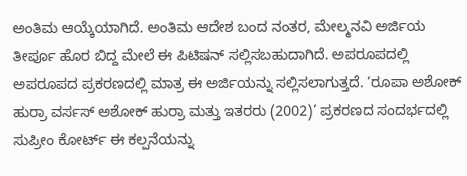ಅಂತಿಮ ಆಯ್ಕೆಯಾಗಿದೆ. ಅಂತಿಮ ಆದೇಶ ಬಂದ ನಂತರ, ಮೇಲ್ಮನವಿ ಅರ್ಜಿಯ ತೀರ್ಪೂ ಹೊರ ಬಿದ್ದ ಮೇಲೆ ಈ ಪಿಟಿಷನ್ ಸಲ್ಲಿಸಬಹುದಾಗಿದೆ. ಅಪರೂಪದಲ್ಲಿ ಅಪರೂಪದ ಪ್ರಕರಣದಲ್ಲಿ ಮಾತ್ರ ಈ ಅರ್ಜಿಯನ್ನು ಸಲ್ಲಿಸಲಾಗುತ್ತದೆ. ‘ರೂಪಾ ಅಶೋಕ್ ಹುರ್ರಾ ವರ್ಸಸ್ ಅಶೋಕ್ ಹುರ್ರಾ ಮತ್ತು ಇತರರು (2002)’ ಪ್ರಕರಣದ ಸಂದರ್ಭದಲ್ಲಿ ಸುಪ್ರೀಂ ಕೋರ್ಟ್ ಈ ಕಲ್ಪನೆಯನ್ನು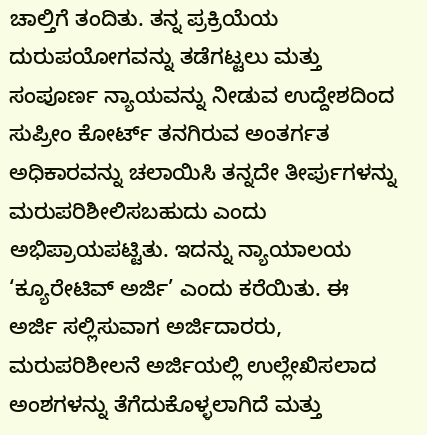ಚಾಲ್ತಿಗೆ ತಂದಿತು. ತನ್ನ ಪ್ರಕ್ರಿಯೆಯ ದುರುಪಯೋಗವನ್ನು ತಡೆಗಟ್ಟಲು ಮತ್ತು ಸಂಪೂರ್ಣ ನ್ಯಾಯವನ್ನು ನೀಡುವ ಉದ್ದೇಶದಿಂದ ಸುಪ್ರೀಂ ಕೋರ್ಟ್ ತನಗಿರುವ ಅಂತರ್ಗತ ಅಧಿಕಾರವನ್ನು ಚಲಾಯಿಸಿ ತನ್ನದೇ ತೀರ್ಪುಗಳನ್ನು ಮರುಪರಿಶೀಲಿಸಬಹುದು ಎಂದು ಅಭಿಪ್ರಾಯಪಟ್ಟಿತು. ಇದನ್ನು ನ್ಯಾಯಾಲಯ ‘ಕ್ಯೂರೇಟಿವ್ ಅರ್ಜಿ’ ಎಂದು ಕರೆಯಿತು. ಈ ಅರ್ಜಿ ಸಲ್ಲಿಸುವಾಗ ಅರ್ಜಿದಾರರು, ಮರುಪರಿಶೀಲನೆ ಅರ್ಜಿಯಲ್ಲಿ ಉಲ್ಲೇಖಿಸಲಾದ ಅಂಶಗಳನ್ನು ತೆಗೆದುಕೊಳ್ಳಲಾಗಿದೆ ಮತ್ತು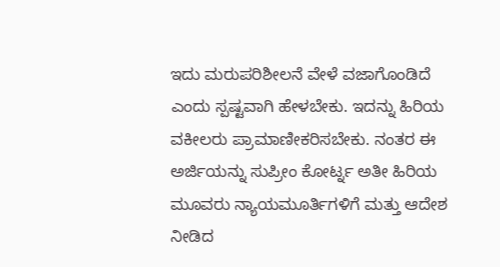ಇದು ಮರುಪರಿಶೀಲನೆ ವೇಳೆ ವಜಾಗೊಂಡಿದೆ ಎಂದು ಸ್ಪಷ್ಟವಾಗಿ ಹೇಳಬೇಕು. ಇದನ್ನು ಹಿರಿಯ ವಕೀಲರು ಪ್ರಾಮಾಣೀಕರಿಸಬೇಕು. ನಂತರ ಈ ಅರ್ಜಿಯನ್ನು ಸುಪ್ರೀಂ ಕೋರ್ಟ್ನ ಅತೀ ಹಿರಿಯ ಮೂವರು ನ್ಯಾಯಮೂರ್ತಿಗಳಿಗೆ ಮತ್ತು ಆದೇಶ ನೀಡಿದ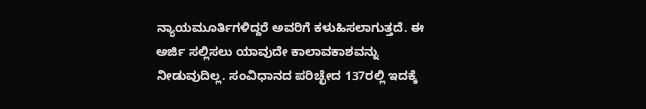ನ್ಯಾಯಮೂರ್ತಿಗಳಿದ್ದರೆ ಅವರಿಗೆ ಕಳುಹಿಸಲಾಗುತ್ತದೆ. ಈ ಅರ್ಜಿ ಸಲ್ಲಿಸಲು ಯಾವುದೇ ಕಾಲಾವಕಾಶವನ್ನು ನೀಡುವುದಿಲ್ಲ. ಸಂವಿಧಾನದ ಪರಿಚ್ಛೇದ 137ರಲ್ಲಿ ಇದಕ್ಕೆ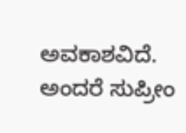ಅವಕಾಶವಿದೆ. ಅಂದರೆ ಸುಪ್ರೀಂ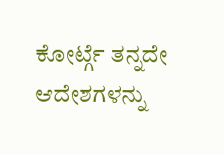ಕೋರ್ಟ್ಗೆ ತನ್ನದೇ ಆದೇಶಗಳನ್ನು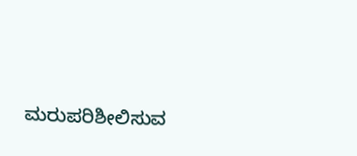ಮರುಪರಿಶೀಲಿಸುವ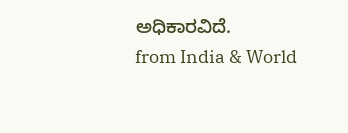ಅಧಿಕಾರವಿದೆ.
from India & World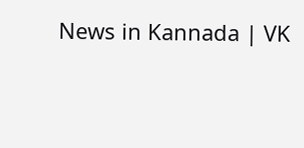News in Kannada | VK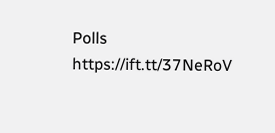Polls https://ift.tt/37NeRoV